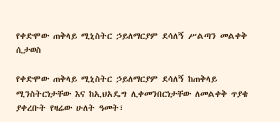የቀድሞው ጠቅላይ ሚኒስትር ኃይለማርያም ደሳለኝ ሥልጣን መልቀቅ ሲታወስ

የቀድሞው ጠቅላይ ሚኒስትር ኃይለማርያም ደሳለኝ ከጠቅላይ ሚንስትርነታቸው እና ከኢህአዴግ ሊቀመንበርነታቸው ለመልቀቅ ጥያቄ ያቀረቡት የዛሬው ሁለት ዓመት፣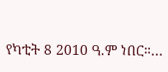የካቲት 8 2010 ዓ.ም ነበር።…